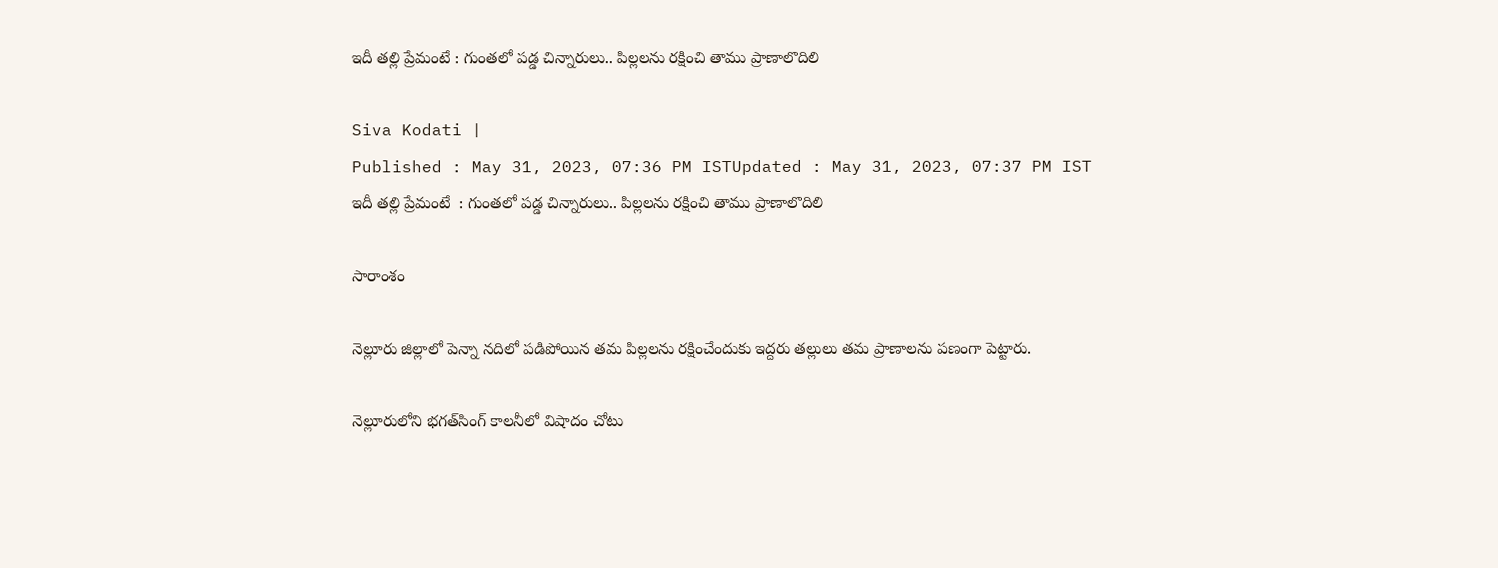ఇదీ తల్లి ప్రేమంటే : గుంతలో పడ్డ చిన్నారులు.. పిల్లలను రక్షించి తాము ప్రాణాలొదిలి

Siva Kodati |
Published : May 31, 2023, 07:36 PM ISTUpdated : May 31, 2023, 07:37 PM IST
ఇదీ తల్లి ప్రేమంటే  : గుంతలో పడ్డ చిన్నారులు.. పిల్లలను రక్షించి తాము ప్రాణాలొదిలి

సారాంశం

నెల్లూరు జిల్లాలో పెన్నా నదిలో పడిపోయిన తమ పిల్లలను రక్షించేందుకు ఇద్దరు తల్లులు తమ ప్రాణాలను పణంగా పెట్టారు.

నెల్లూరులోని భగత్‌సింగ్ కాలనీలో విషాదం చోటు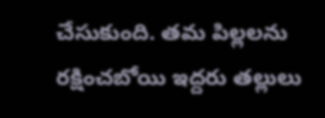చేసుకుంది. తమ పిల్లలను రక్షించబోయి ఇద్దరు తల్లులు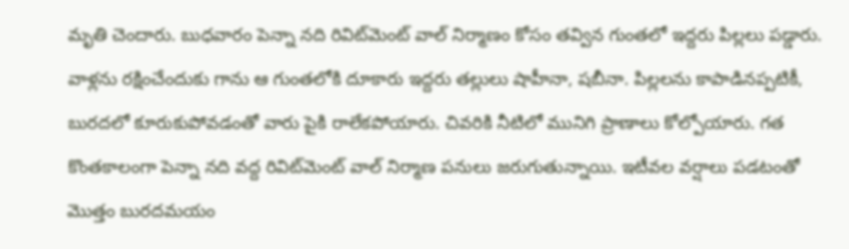మృతి చెందారు. బుధవారం పెన్నా నది రివిట్‌మెంట్ వాల్ నిర్మాణం కోసం తవ్విన గుంతలో ఇద్దరు పిల్లలు పడ్డారు. వాళ్లను రక్షించేందుకు గాను ఆ గుంతలోకి దూకారు ఇద్దరు తల్లులు షాహీనా, షబీనా. పిల్లలను కాపాడినప్పటికీ, బురదలో కూరుకుపోవడంతో వారు పైకి రాలేకపోయారు. చివరికి నీటిలో మునిగి ప్రాణాలు కోల్పోయారు. గత కొంతకాలంగా పెన్నా నది వద్ద రివిట్‌మెంట్ వాల్ నిర్మాణ పనులు జరుగుతున్నాయి. ఇటీవల వర్షాలు పడటంతో మొత్తం బురదమయం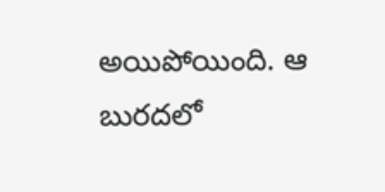అయిపోయింది. ఆ బురదలో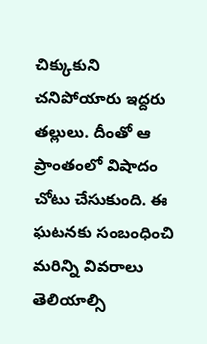చిక్కుకుని చనిపోయారు ఇద్దరు తల్లులు. దీంతో ఆ ప్రాంతంలో విషాదం చోటు చేసుకుంది. ఈ ఘటనకు సంబంధించి మరిన్ని వివరాలు తెలియాల్సి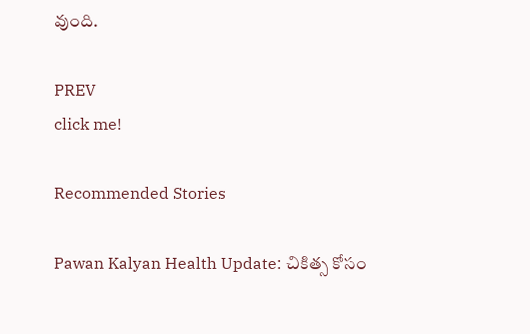వుంది.

PREV
click me!

Recommended Stories

Pawan Kalyan Health Update: చికిత్స కోసం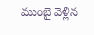ముంబై వెళ్లిన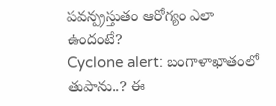పవన్ప్రస్తుతం ఆరోగ్యం ఎలా ఉందంటే?
Cyclone alert: బంగాళాఖాతంలో తుపాను..? ఈ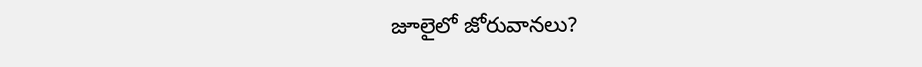జూలైలో జోరువానలు?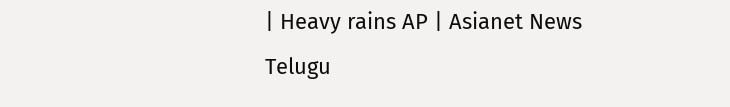| Heavy rains AP | Asianet News Telugu